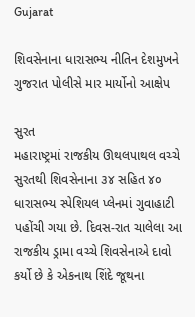Gujarat

શિવસેનાના ધારાસભ્ય નીતિન દેશમુખને ગુજરાત પોલીસે માર માર્યોનો આક્ષેપ

સુરત
મહારાષ્ટ્રમાં રાજકીય ઊથલપાથલ વચ્ચે સુરતથી શિવસેનાના ૩૪ સહિત ૪૦ ધારાસભ્ય સ્પેશિયલ પ્લેનમાં ગુવાહાટી પહોંચી ગયા છે. દિવસ-રાત ચાલેલા આ રાજકીય ડ્રામા વચ્ચે શિવસેનાએ દાવો કર્યો છે કે એકનાથ શિંદે જૂથના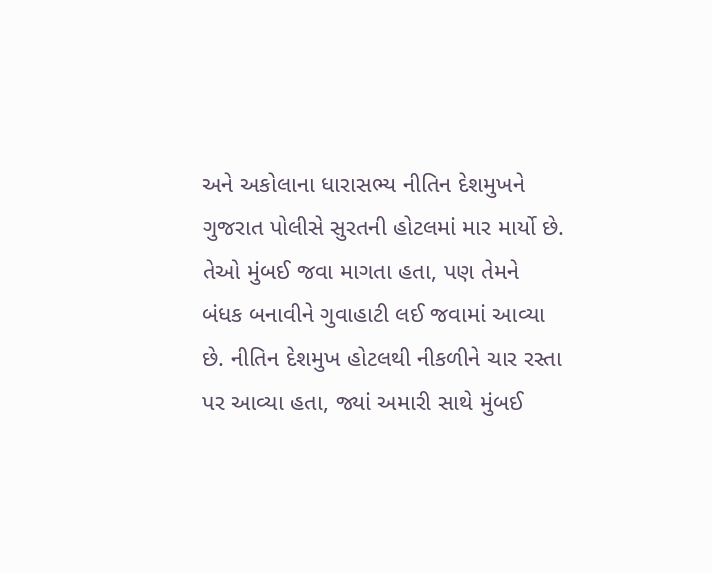અને અકોલાના ધારાસભ્ય નીતિન દેશમુખને ગુજરાત પોલીસે સુરતની હોટલમાં માર માર્યો છે. તેઓ મુંબઈ જવા માગતા હતા, પણ તેમને બંધક બનાવીને ગુવાહાટી લઈ જવામાં આવ્યા છે. નીતિન દેશમુખ હોટલથી નીકળીને ચાર રસ્તા પર આવ્યા હતા, જ્યાં અમારી સાથે મુંબઈ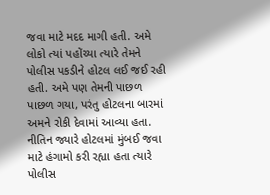જવા માટે મદદ માગી હતી. અમે લોકો ત્યાં પહોંચ્યા ત્યારે તેમને પોલીસ પકડીને હોટલ લઈ જઈ રહી હતી. અમે પણ તેમની પાછળ પાછળ ગયા, પરંતુ હોટલના બારમાં અમને રોકી દેવામાં આવ્યા હતા. નીતિન જ્યારે હોટલમાં મુંબઈ જવા માટે હંગામો કરી રહ્યા હતા ત્યારે પોલીસ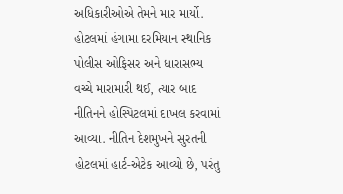અધિકારીઓએ તેમને માર માર્યો. હોટલમાં હંગામા દરમિયાન સ્થાનિક પોલીસ ઓફિસર અને ધારાસભ્ય વચ્ચે મારામારી થઈ, ત્યાર બાદ નીતિનને હોસ્પિટલમાં દાખલ કરવામાં આવ્યા. નીતિન દેશમુખને સુરતની હોટલમાં હાર્ટ-એટેક આવ્યો છે, પરંતુ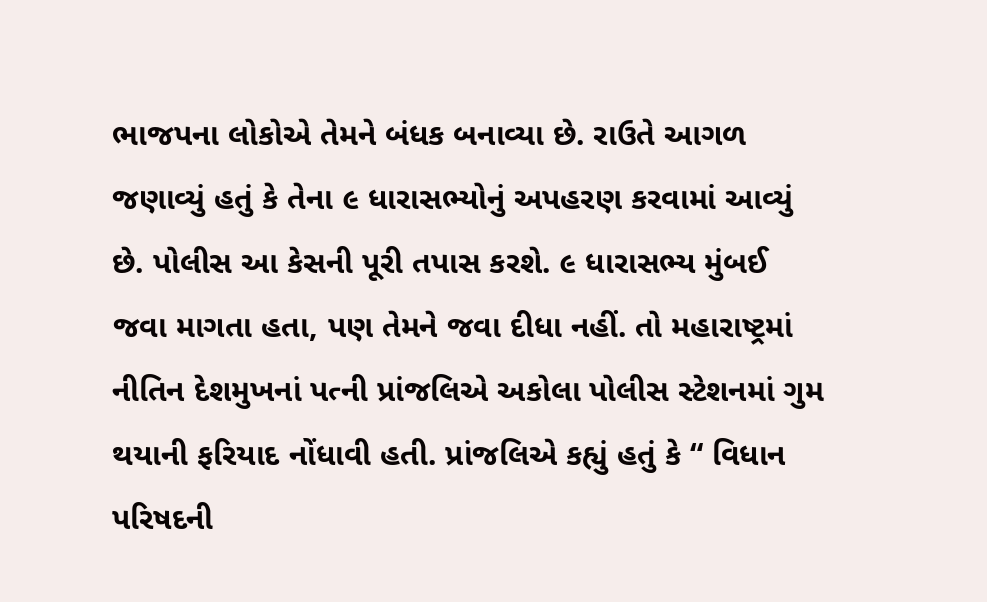ભાજપના લોકોએ તેમને બંધક બનાવ્યા છે. રાઉતે આગળ જણાવ્યું હતું કે તેના ૯ ધારાસભ્યોનું અપહરણ કરવામાં આવ્યું છે. પોલીસ આ કેસની પૂરી તપાસ કરશે. ૯ ધારાસભ્ય મુંબઈ જવા માગતા હતા, પણ તેમને જવા દીધા નહીં. તો મહારાષ્ટ્રમાં નીતિન દેશમુખનાં પત્ની પ્રાંજલિએ અકોલા પોલીસ સ્ટેશનમાં ગુમ થયાની ફરિયાદ નોંધાવી હતી. પ્રાંજલિએ કહ્યું હતું કે “ વિધાન પરિષદની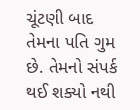ચૂંટણી બાદ તેમના પતિ ગુમ છે. તેમનો સંપર્ક થઈ શક્યો નથી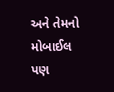અને તેમનો મોબાઈલ પણ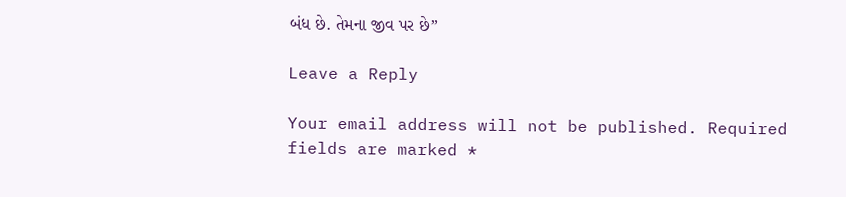બંધ છે. તેમના જીવ પર છે”

Leave a Reply

Your email address will not be published. Required fields are marked *